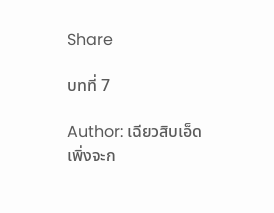Share

บทที่ 7

Author: เฉียวสิบเอ็ด
เพิ่งจะก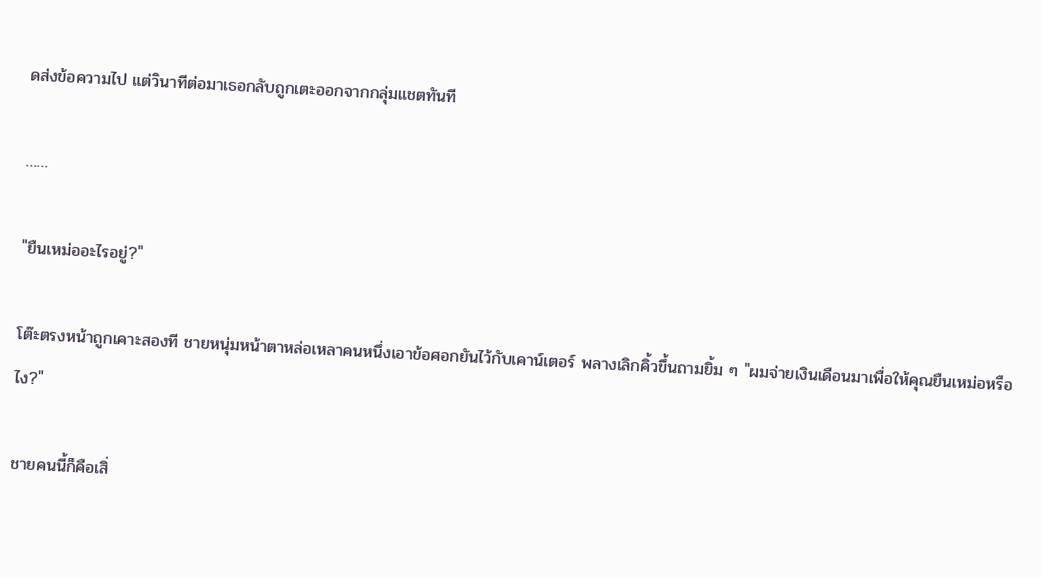ดส่งข้อความไป แต่วินาทีต่อมาเธอกลับถูกเตะออกจากกลุ่มแชตทันที

……

"ยืนเหม่ออะไรอยู่?"

โต๊ะตรงหน้าถูกเคาะสองที ชายหนุ่มหน้าตาหล่อเหลาคนหนึ่งเอาข้อศอกยันไว้กับเคาน์เตอร์ พลางเลิกคิ้วขึ้นถามยิ้ม ๆ "ผมจ่ายเงินเดือนมาเพื่อให้คุณยืนเหม่อหรือไง?"

ชายคนนี้ก็คือเสิ่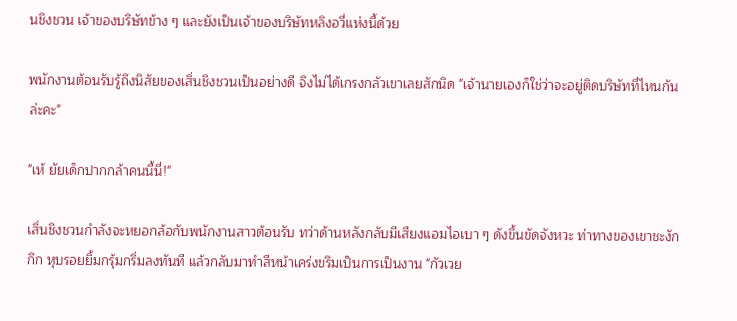นชิงชวน เจ้าของบริษัทข้าง ๆ และยังเป็นเจ้าของบริษัทหลิงอวี่แห่งนี้ด้วย

พนักงานต้อนรับรู้ถึงนิสัยของเสิ่นชิงชวนเป็นอย่างดี จึงไม่ได้เกรงกลัวเขาเลยสักนิด "เจ้านายเองก็ใช่ว่าจะอยู่ติดบริษัทที่ไหนกันล่ะคะ"

"เห้ ยัยเด็กปากกล้าคนนี้นี่!"

เสิ่นชิงชวนกำลังจะหยอกล้อกับพนักงานสาวต้อนรับ ทว่าด้านหลังกลับมีเสียงแอมไอเบา ๆ ดังขึ้นขัดจังหวะ ท่าทางของเขาชะงักกึก หุบรอยยิ้มกรุ้มกริ่มลงทันที แล้วกลับมาทำสีหน้าเคร่งขรึมเป็นการเป็นงาน "กัวเวย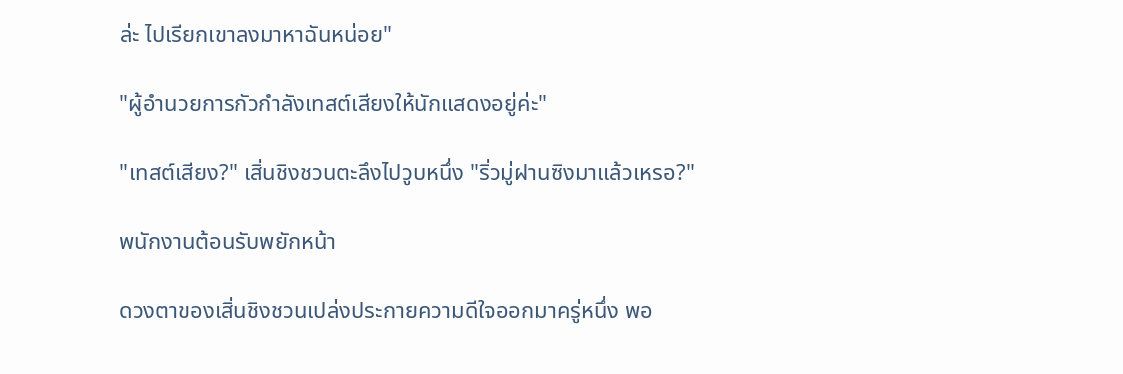ล่ะ ไปเรียกเขาลงมาหาฉันหน่อย"

"ผู้อำนวยการกัวกำลังเทสต์เสียงให้นักแสดงอยู่ค่ะ"

"เทสต์เสียง?" เสิ่นชิงชวนตะลึงไปวูบหนึ่ง "ริ่วมู่ฝานซิงมาแล้วเหรอ?"

พนักงานต้อนรับพยักหน้า

ดวงตาของเสิ่นชิงชวนเปล่งประกายความดีใจออกมาครู่หนึ่ง พอ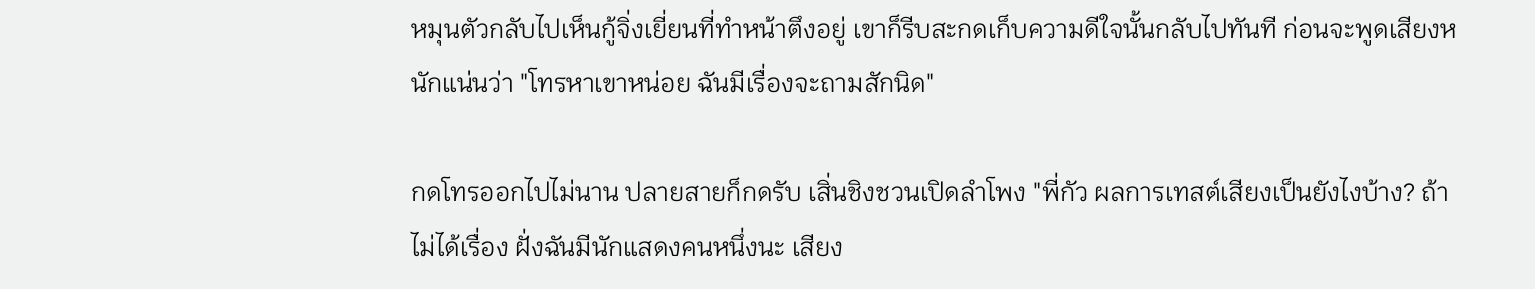หมุนตัวกลับไปเห็นกู้จิ่งเยี่ยนที่ทำหน้าตึงอยู่ เขาก็รีบสะกดเก็บความดีใจนั้นกลับไปทันที ก่อนจะพูดเสียงหนักแน่นว่า "โทรหาเขาหน่อย ฉันมีเรื่องจะถามสักนิด"

กดโทรออกไปไม่นาน ปลายสายก็กดรับ เสิ่นชิงชวนเปิดลำโพง "พี่กัว ผลการเทสต์เสียงเป็นยังไงบ้าง? ถ้าไม่ได้เรื่อง ฝั่งฉันมีนักแสดงคนหนึ่งนะ เสียง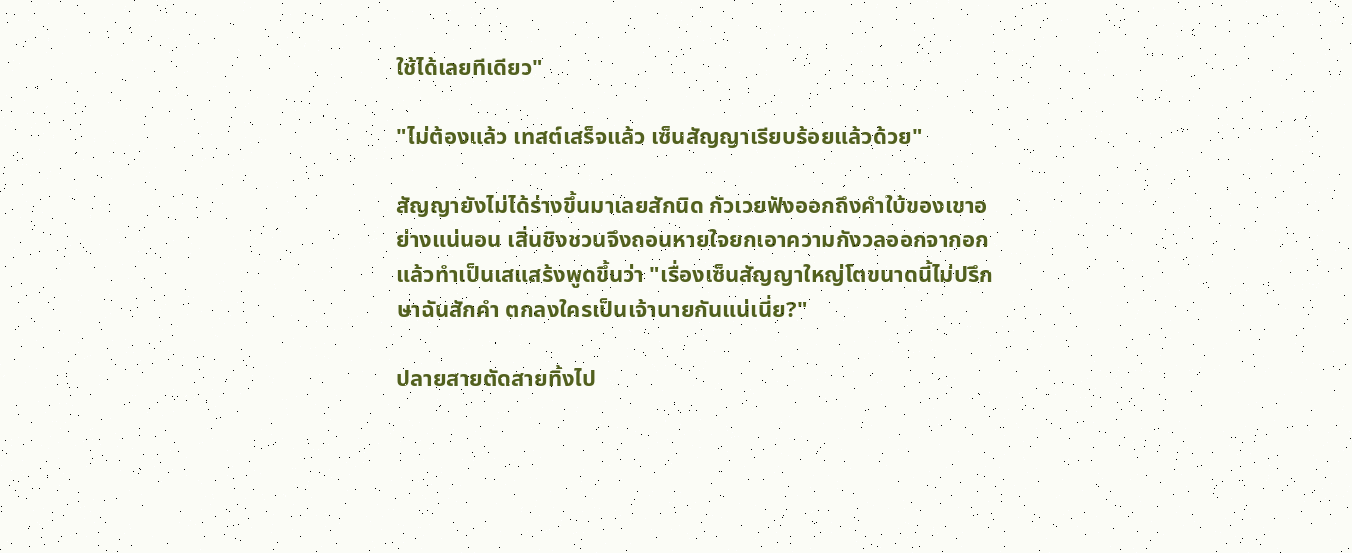ใช้ได้เลยทีเดียว"

"ไม่ต้องแล้ว เทสต์เสร็จแล้ว เซ็นสัญญาเรียบร้อยแล้วด้วย"

สัญญายังไม่ได้ร่างขึ้นมาเลยสักนิด กัวเวยฟังออกถึงคำใบ้ของเขาอย่างแน่นอน เสิ่นชิงชวนจึงถอนหายใจยกเอาความกังวลออกจากอก แล้วทำเป็นเสแสร้งพูดขึ้นว่า "เรื่องเซ็นสัญญาใหญ่โตขนาดนี้ไม่ปรึกษาฉันสักคำ ตกลงใครเป็นเจ้านายกันแน่เนี่ย?"

ปลายสายตัดสายทิ้งไป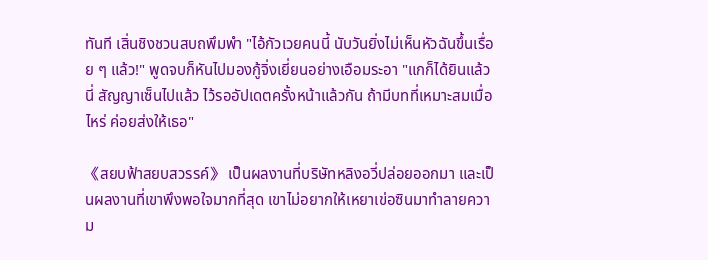ทันที เสิ่นชิงชวนสบถพึมพำ "ไอ้กัวเวยคนนี้ นับวันยิ่งไม่เห็นหัวฉันขึ้นเรื่อย ๆ แล้ว!" พูดจบก็หันไปมองกู้จิ่งเยี่ยนอย่างเอือมระอา "แกก็ได้ยินแล้วนี่ สัญญาเซ็นไปแล้ว ไว้รออัปเดตครั้งหน้าแล้วกัน ถ้ามีบทที่เหมาะสมเมื่อไหร่ ค่อยส่งให้เธอ"

《สยบฟ้าสยบสวรรค์》 เป็นผลงานที่บริษัทหลิงอวี่ปล่อยออกมา และเป็นผลงานที่เขาพึงพอใจมากที่สุด เขาไม่อยากให้เหยาเข่อซินมาทำลายความ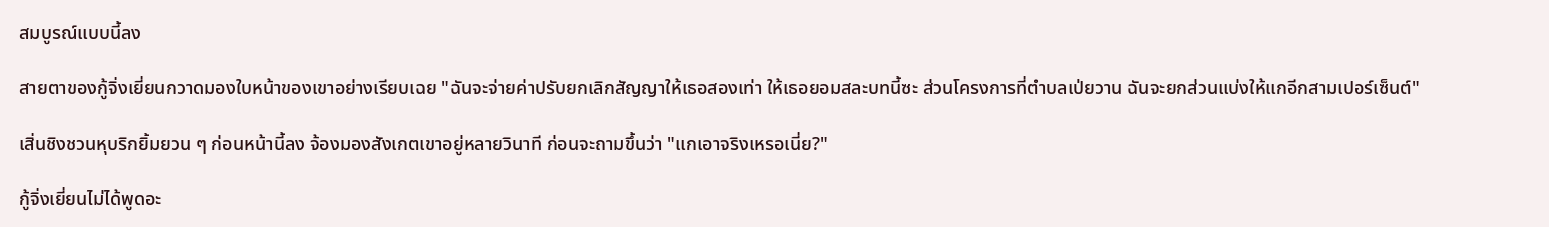สมบูรณ์แบบนี้ลง

สายตาของกู้จิ่งเยี่ยนกวาดมองใบหน้าของเขาอย่างเรียบเฉย "ฉันจะจ่ายค่าปรับยกเลิกสัญญาให้เธอสองเท่า ให้เธอยอมสละบทนี้ซะ ส่วนโครงการที่ตำบลเป่ยวาน ฉันจะยกส่วนแบ่งให้แกอีกสามเปอร์เซ็นต์"

เสิ่นชิงชวนหุบริกยิ้มยวน ๆ ก่อนหน้านี้ลง จ้องมองสังเกตเขาอยู่หลายวินาที ก่อนจะถามขึ้นว่า "แกเอาจริงเหรอเนี่ย?"

กู้จิ่งเยี่ยนไม่ได้พูดอะ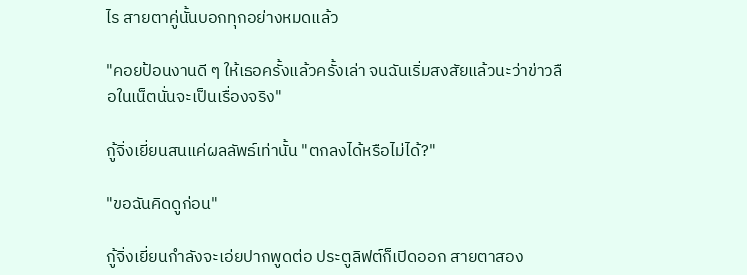ไร สายตาคู่นั้นบอกทุกอย่างหมดแล้ว

"คอยป้อนงานดี ๆ ให้เธอครั้งแล้วครั้งเล่า จนฉันเริ่มสงสัยแล้วนะว่าข่าวลือในเน็ตนั่นจะเป็นเรื่องจริง"

กู้จิ่งเยี่ยนสนแค่ผลลัพธ์เท่านั้น "ตกลงได้หรือไม่ได้?"

"ขอฉันคิดดูก่อน"

กู้จิ่งเยี่ยนกำลังจะเอ่ยปากพูดต่อ ประตูลิฟต์ก็เปิดออก สายตาสอง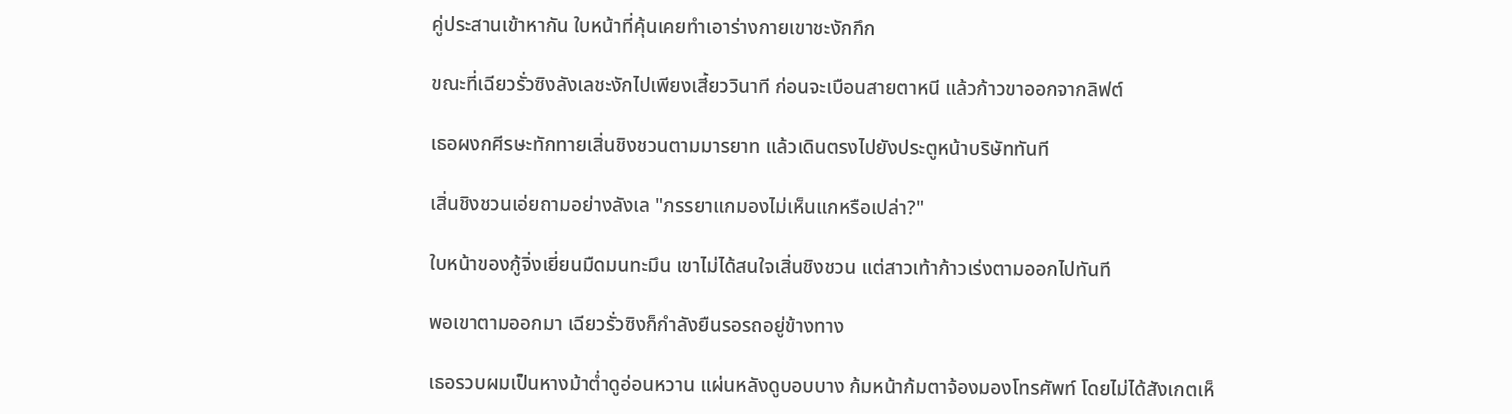คู่ประสานเข้าหากัน ใบหน้าที่คุ้นเคยทำเอาร่างกายเขาชะงักกึก

ขณะที่เฉียวรั่วซิงลังเลชะงักไปเพียงเสี้ยววินาที ก่อนจะเบือนสายตาหนี แล้วก้าวขาออกจากลิฟต์

เธอผงกศีรษะทักทายเสิ่นชิงชวนตามมารยาท แล้วเดินตรงไปยังประตูหน้าบริษัททันที

เสิ่นชิงชวนเอ่ยถามอย่างลังเล "ภรรยาแกมองไม่เห็นแกหรือเปล่า?"

ใบหน้าของกู้จิ่งเยี่ยนมืดมนทะมึน เขาไม่ได้สนใจเสิ่นชิงชวน แต่สาวเท้าก้าวเร่งตามออกไปทันที

พอเขาตามออกมา เฉียวรั่วซิงก็กำลังยืนรอรถอยู่ข้างทาง

เธอรวบผมเป็นหางม้าต่ำดูอ่อนหวาน แผ่นหลังดูบอบบาง ก้มหน้าก้มตาจ้องมองโทรศัพท์ โดยไม่ได้สังเกตเห็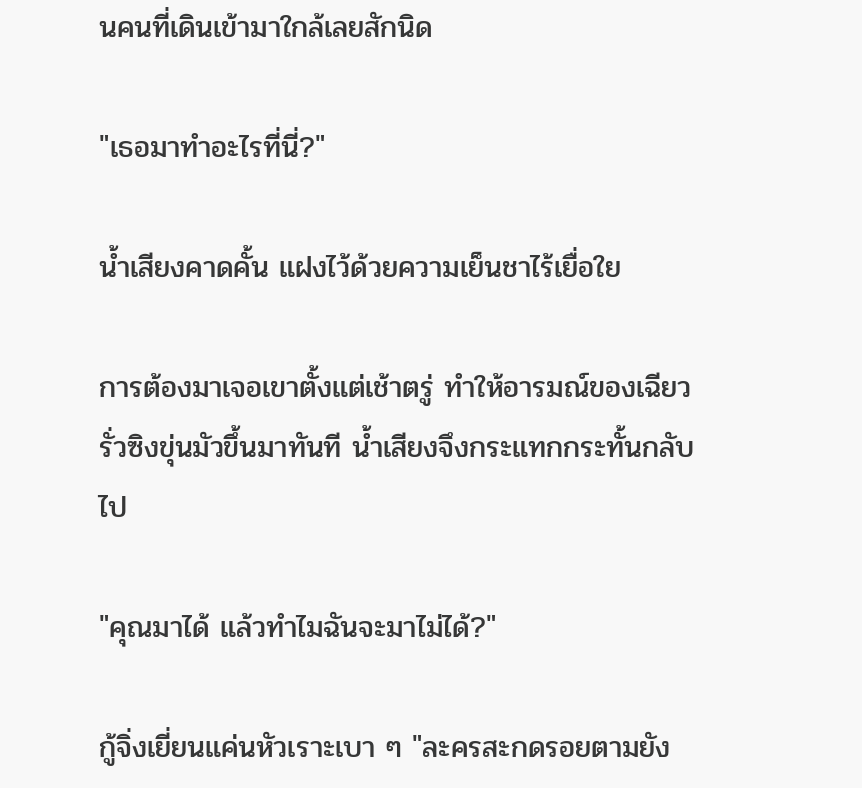นคนที่เดินเข้ามาใกล้เลยสักนิด

"เธอมาทำอะไรที่นี่?"

น้ำเสียงคาดคั้น แฝงไว้ด้วยความเย็นชาไร้เยื่อใย

การต้องมาเจอเขาตั้งแต่เช้าตรู่ ทำให้อารมณ์ของเฉียวรั่วซิงขุ่นมัวขึ้นมาทันที น้ำเสียงจึงกระแทกกระทั้นกลับไป

"คุณมาได้ แล้วทำไมฉันจะมาไม่ได้?"

กู้จิ่งเยี่ยนแค่นหัวเราะเบา ๆ "ละครสะกดรอยตามยัง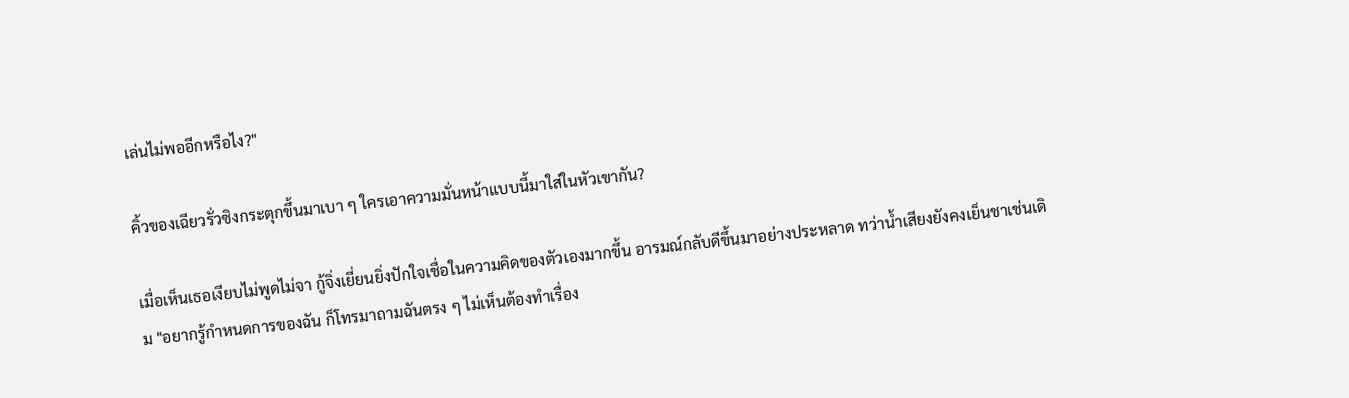เล่นไม่พออีกหรือไง?"

คิ้วของเฉียวรั่วซิงกระตุกขึ้นมาเบา ๆ ใครเอาความมั่นหน้าแบบนี้มาใส่ในหัวเขากัน?

เมื่อเห็นเธอเงียบไม่พูดไม่จา กู้จิ่งเยี่ยนยิ่งปักใจเชื่อในความคิดของตัวเองมากขึ้น อารมณ์กลับดีขึ้นมาอย่างประหลาด ทว่าน้ำเสียงยังคงเย็นชาเช่นเดิม "อยากรู้กำหนดการของฉัน ก็โทรมาถามฉันตรง ๆ ไม่เห็นต้องทำเรื่อง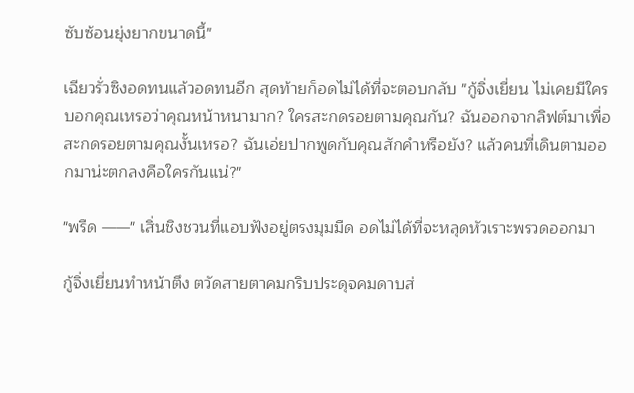ซับซ้อนยุ่งยากขนาดนี้"

เฉียวรั่วซิงอดทนแล้วอดทนอีก สุดท้ายก็อดไม่ได้ที่จะตอบกลับ "กู้จิ่งเยี่ยน ไม่เคยมีใครบอกคุณเหรอว่าคุณหน้าหนามาก? ใครสะกดรอยตามคุณกัน? ฉันออกจากลิฟต์มาเพื่อสะกดรอยตามคุณงั้นเหรอ? ฉันเอ่ยปากพูดกับคุณสักคำหรือยัง? แล้วคนที่เดินตามออกมาน่ะตกลงคือใครกันแน่?"

"พรืด ——" เสิ่นชิงชวนที่แอบฟังอยู่ตรงมุมมืด อดไม่ได้ที่จะหลุดหัวเราะพรวดออกมา

กู้จิ่งเยี่ยนทำหน้าตึง ตวัดสายตาคมกริบประดุจคมดาบส่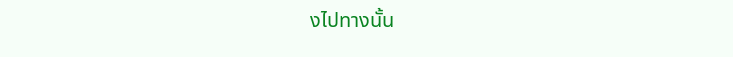งไปทางนั้น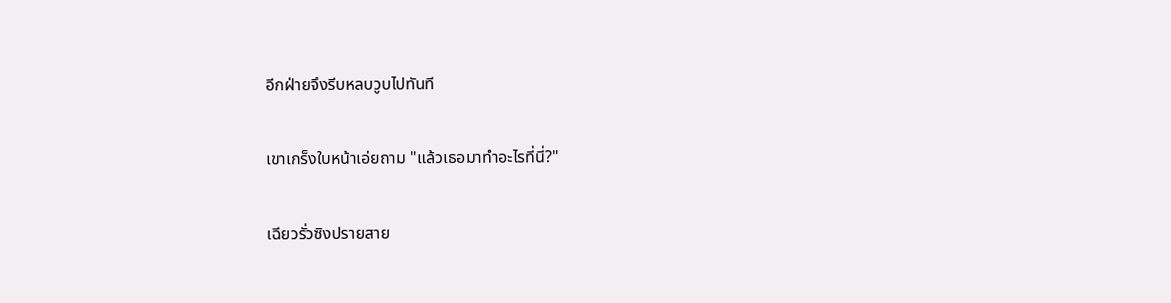อีกฝ่ายจึงรีบหลบวูบไปทันที

เขาเกร็งใบหน้าเอ่ยถาม "แล้วเธอมาทำอะไรที่นี่?"

เฉียวรั่วซิงปรายสาย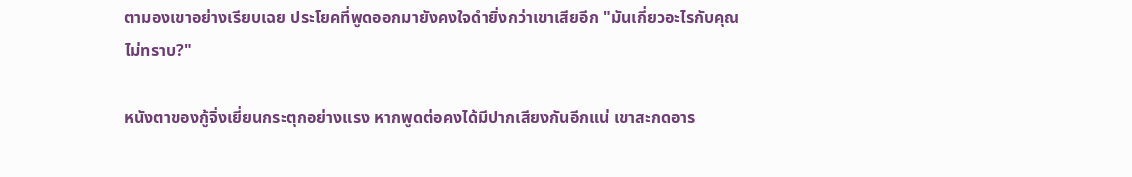ตามองเขาอย่างเรียบเฉย ประโยคที่พูดออกมายังคงใจดำยิ่งกว่าเขาเสียอีก "มันเกี่ยวอะไรกับคุณไม่ทราบ?"

หนังตาของกู้จิ่งเยี่ยนกระตุกอย่างแรง หากพูดต่อคงได้มีปากเสียงกันอีกแน่ เขาสะกดอาร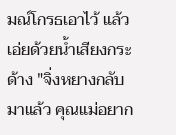มณ์โกรธเอาไว้ แล้วเอ่ยด้วยน้ำเสียงกระด้าง "จิ่งหยางกลับมาแล้ว คุณแม่อยาก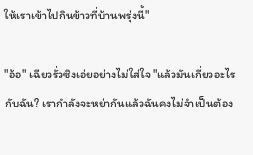ให้เราเข้าไปกินข้าวที่บ้านพรุ่งนี้"

"อ้อ" เฉียวรั่วซิงเอ่ยอย่างไม่ใส่ใจ "แล้วมันเกี่ยวอะไรกับฉัน? เรากำลังจะหย่ากันแล้วฉันคงไม่จำเป็นต้อง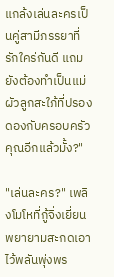แกล้งเล่นละครเป็นคู่สามีภรรยาที่รักใคร่กันดี แถมยังต้องทำเป็นแม่ผัวลูกสะใภ้ที่ปรองดองกับครอบครัวคุณอีกแล้วมั้ง?"

"เล่นละคร?" เพลิงโมโหที่กู้จิ่งเยี่ยนพยายามสะกดเอาไว้พลันพุ่งพร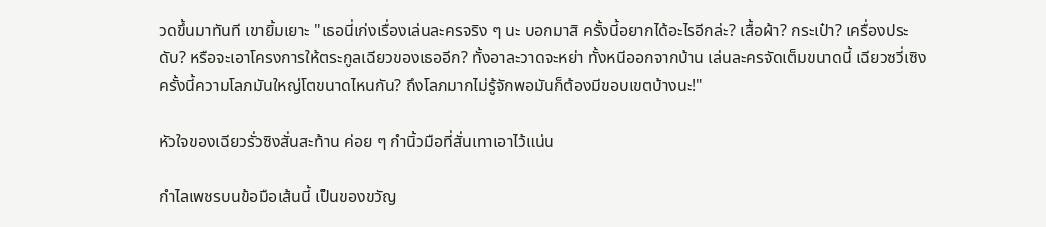วดขึ้นมาทันที เขายิ้มเยาะ "เธอนี่เก่งเรื่องเล่นละครจริง ๆ นะ บอกมาสิ ครั้งนี้อยากได้อะไรอีกล่ะ? เสื้อผ้า? กระเป๋า? เครื่องประดับ? หรือจะเอาโครงการให้ตระกูลเฉียวของเธออีก? ทั้งอาละวาดจะหย่า ทั้งหนีออกจากบ้าน เล่นละครจัดเต็มขนาดนี้ เฉียวซวี่เซิงครั้งนี้ความโลภมันใหญ่โตขนาดไหนกัน? ถึงโลภมากไม่รู้จักพอมันก็ต้องมีขอบเขตบ้างนะ!"

หัวใจของเฉียวรั่วซิงสั่นสะท้าน ค่อย ๆ กำนิ้วมือที่สั่นเทาเอาไว้แน่น

กำไลเพชรบนข้อมือเส้นนี้ เป็นของขวัญ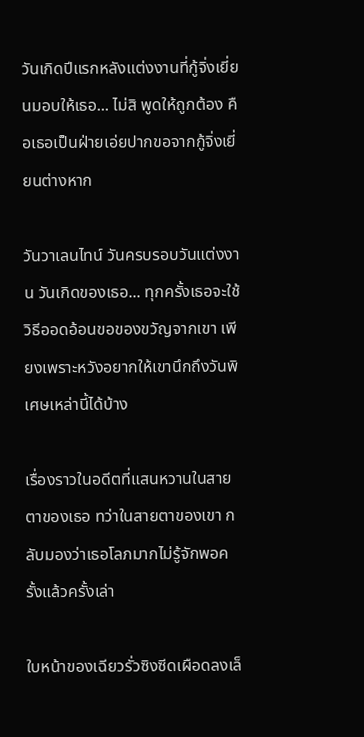วันเกิดปีแรกหลังแต่งงานที่กู้จิ่งเยี่ยนมอบให้เธอ... ไม่สิ พูดให้ถูกต้อง คือเธอเป็นฝ่ายเอ่ยปากขอจากกู้จิ่งเยี่ยนต่างหาก

วันวาเลนไทน์ วันครบรอบวันแต่งงาน วันเกิดของเธอ... ทุกครั้งเธอจะใช้วิธีออดอ้อนขอของขวัญจากเขา เพียงเพราะหวังอยากให้เขานึกถึงวันพิเศษเหล่านี้ได้บ้าง

เรื่องราวในอดีตที่แสนหวานในสายตาของเธอ ทว่าในสายตาของเขา กลับมองว่าเธอโลภมากไม่รู้จักพอครั้งแล้วครั้งเล่า

ใบหน้าของเฉียวรั่วซิงซีดเผือดลงเล็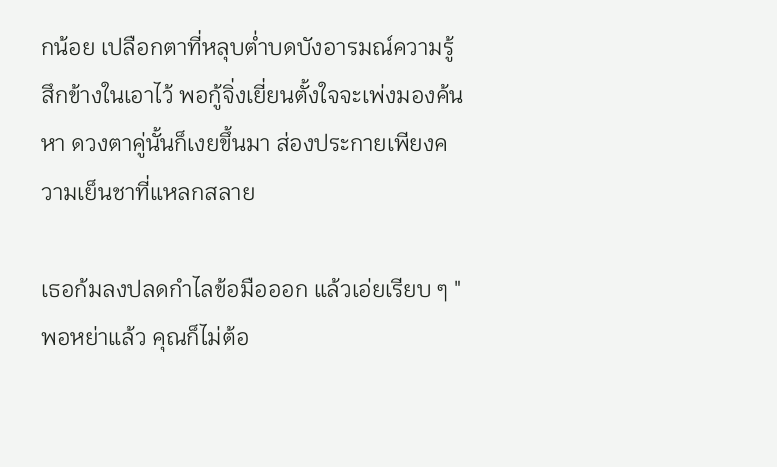กน้อย เปลือกตาที่หลุบต่ำบดบังอารมณ์ความรู้สึกข้างในเอาไว้ พอกู้จิ่งเยี่ยนตั้งใจจะเพ่งมองค้นหา ดวงตาคู่นั้นก็เงยขึ้นมา ส่องประกายเพียงความเย็นชาที่แหลกสลาย

เธอก้มลงปลดกำไลข้อมือออก แล้วเอ่ยเรียบ ๆ "พอหย่าแล้ว คุณก็ไม่ต้อ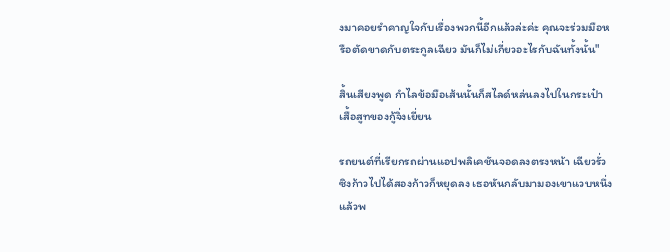งมาคอยรำคาญใจกับเรื่องพวกนี้อีกแล้วล่ะค่ะ คุณจะร่วมมือหรือตัดขาดกับตระกูลเฉียว มันก็ไม่เกี่ยวอะไรกับฉันทั้งนั้น"

สิ้นเสียงพูด กำไลข้อมือเส้นนั้นก็สไลด์หล่นลงไปในกระเป๋าเสื้อสูทของกู้จิ่งเยี่ยน

รถยนต์ที่เรียกรถผ่านแอปพลิเคชันจอดลงตรงหน้า เฉียวรั่วซิงก้าวไปได้สองก้าวก็หยุดลง เธอหันกลับมามองเขาแวบหนึ่ง แล้วพ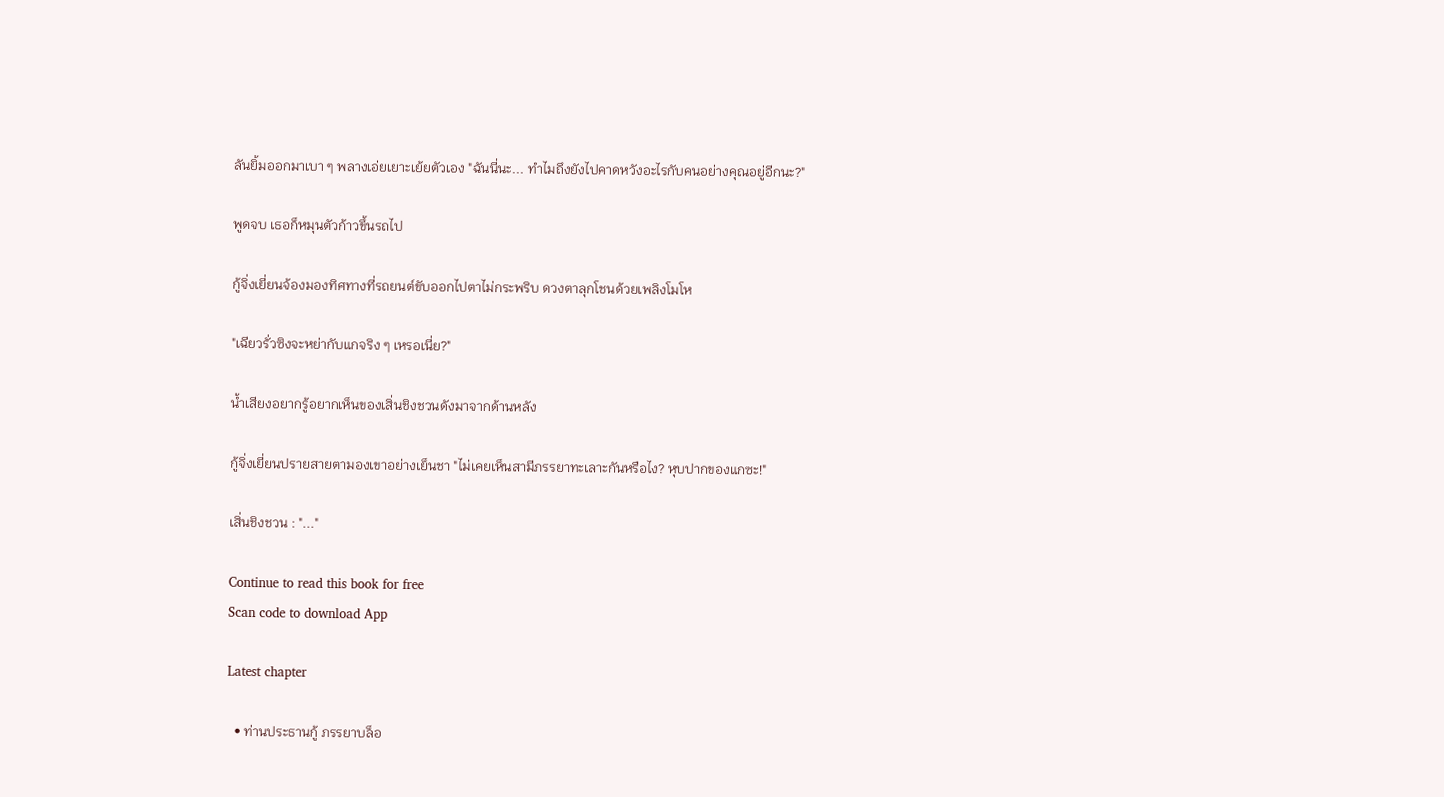ลันยิ้มออกมาเบา ๆ พลางเอ่ยเยาะเย้ยตัวเอง "ฉันนี่นะ... ทำไมถึงยังไปคาดหวังอะไรกับคนอย่างคุณอยู่อีกนะ?"

พูดจบ เธอก็หมุนตัวก้าวขึ้นรถไป

กู้จิ่งเยี่ยนจ้องมองทิศทางที่รถยนต์ขับออกไปตาไม่กระพริบ ดวงตาลุกโชนด้วยเพลิงโมโห

"เฉียวรั่วซิงจะหย่ากับแกจริง ๆ เหรอเนี่ย?"

น้ำเสียงอยากรู้อยากเห็นของเสิ่นชิงชวนดังมาจากด้านหลัง

กู้จิ่งเยี่ยนปรายสายตามองเขาอย่างเย็นชา "ไม่เคยเห็นสามีภรรยาทะเลาะกันหรือไง? หุบปากของแกซะ!"

เสิ่นชิงชวน : "..."

Continue to read this book for free
Scan code to download App

Latest chapter

  • ท่านประธานกู้ ภรรยาบล็อ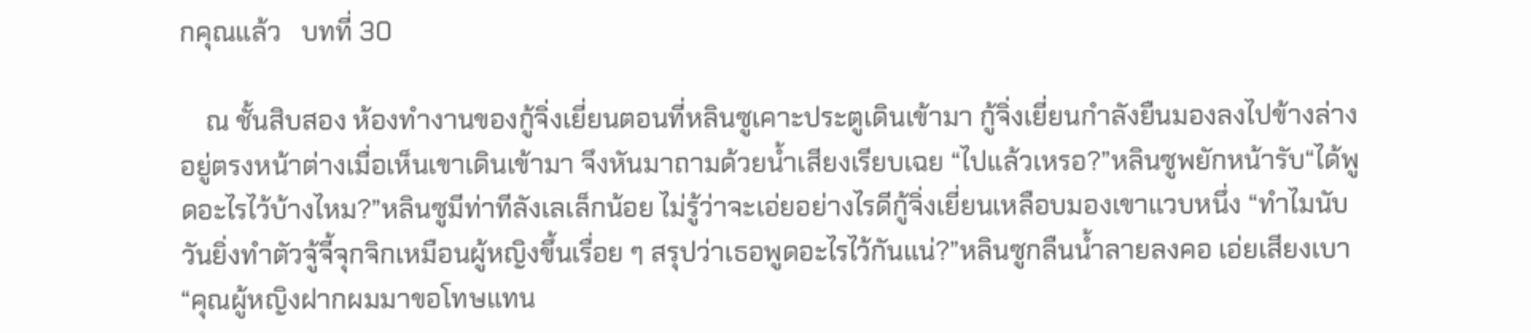กคุณแล้ว   บทที่ 30

    ณ ชั้นสิบสอง ห้องทำงานของกู้จิ่งเยี่ยนตอนที่หลินซูเคาะประตูเดินเข้ามา กู้จิ่งเยี่ยนกำลังยืนมองลงไปข้างล่างอยู่ตรงหน้าต่างเมื่อเห็นเขาเดินเข้ามา จึงหันมาถามด้วยน้ำเสียงเรียบเฉย “ไปแล้วเหรอ?”หลินซูพยักหน้ารับ“ได้พูดอะไรไว้บ้างไหม?”หลินซูมีท่าทีลังเลเล็กน้อย ไม่รู้ว่าจะเอ่ยอย่างไรดีกู้จิ่งเยี่ยนเหลือบมองเขาแวบหนึ่ง “ทำไมนับวันยิ่งทำตัวจู้จี้จุกจิกเหมือนผู้หญิงขึ้นเรื่อย ๆ สรุปว่าเธอพูดอะไรไว้กันแน่?”หลินซูกลืนน้ำลายลงคอ เอ่ยเสียงเบา “คุณผู้หญิงฝากผมมาขอโทษแทน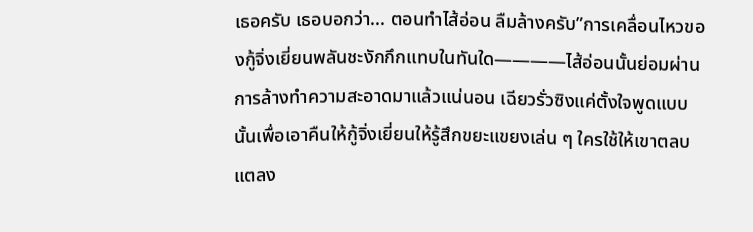เธอครับ เธอบอกว่า... ตอนทำไส้อ่อน ลืมล้างครับ”การเคลื่อนไหวของกู้จิ่งเยี่ยนพลันชะงักกึกแทบในทันใด————ไส้อ่อนนั้นย่อมผ่านการล้างทำความสะอาดมาแล้วแน่นอน เฉียวรั่วซิงแค่ตั้งใจพูดแบบนั้นเพื่อเอาคืนให้กู้จิ่งเยี่ยนให้รู้สึกขยะแขยงเล่น ๆ ใครใช้ให้เขาตลบแตลง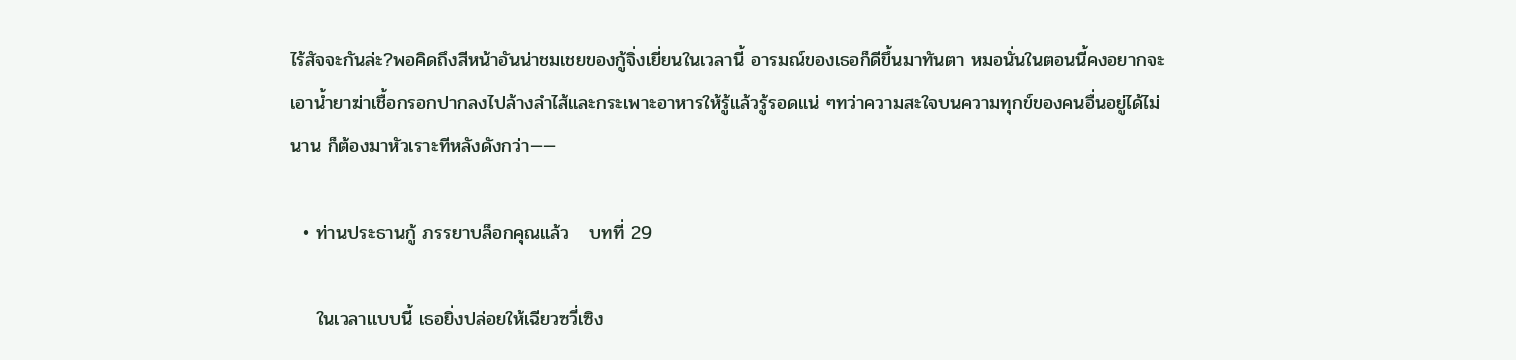ไร้สัจจะกันล่ะ?พอคิดถึงสีหน้าอันน่าชมเชยของกู้จิ่งเยี่ยนในเวลานี้ อารมณ์ของเธอก็ดีขึ้นมาทันตา หมอนั่นในตอนนี้คงอยากจะเอาน้ำยาฆ่าเชื้อกรอกปากลงไปล้างลำไส้และกระเพาะอาหารให้รู้แล้วรู้รอดแน่ ๆทว่าความสะใจบนความทุกข์ของคนอื่นอยู่ได้ไม่นาน ก็ต้องมาหัวเราะทีหลังดังกว่า——

  • ท่านประธานกู้ ภรรยาบล็อกคุณแล้ว   บทที่ 29

    ในเวลาแบบนี้ เธอยิ่งปล่อยให้เฉียวซวี่เซิง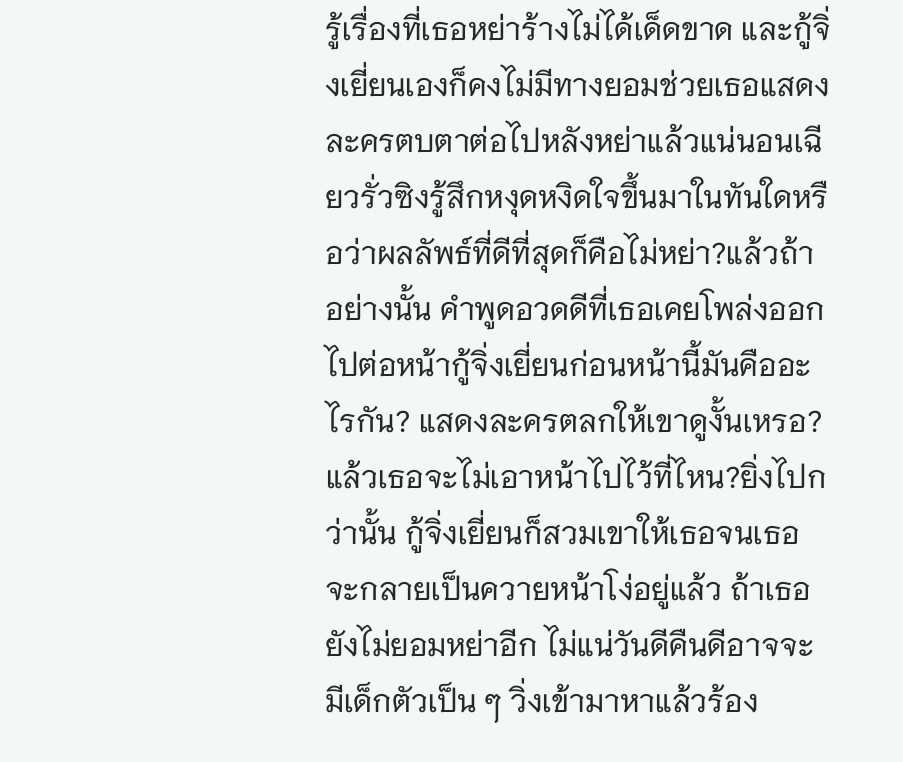รู้เรื่องที่เธอหย่าร้างไม่ได้เด็ดขาด และกู้จิ่งเยี่ยนเองก็คงไม่มีทางยอมช่วยเธอแสดงละครตบตาต่อไปหลังหย่าแล้วแน่นอนเฉียวรั่วซิงรู้สึกหงุดหงิดใจขึ้นมาในทันใดหรือว่าผลลัพธ์ที่ดีที่สุดก็คือไม่หย่า?แล้วถ้าอย่างนั้น คำพูดอวดดีที่เธอเคยโพล่งออกไปต่อหน้ากู้จิ่งเยี่ยนก่อนหน้านี้มันคืออะไรกัน? แสดงละครตลกให้เขาดูงั้นเหรอ?แล้วเธอจะไม่เอาหน้าไปไว้ที่ไหน?ยิ่งไปกว่านั้น กู้จิ่งเยี่ยนก็สวมเขาให้เธอจนเธอจะกลายเป็นควายหน้าโง่อยู่แล้ว ถ้าเธอยังไม่ยอมหย่าอีก ไม่แน่วันดีคืนดีอาจจะมีเด็กตัวเป็น ๆ วิ่งเข้ามาหาแล้วร้อง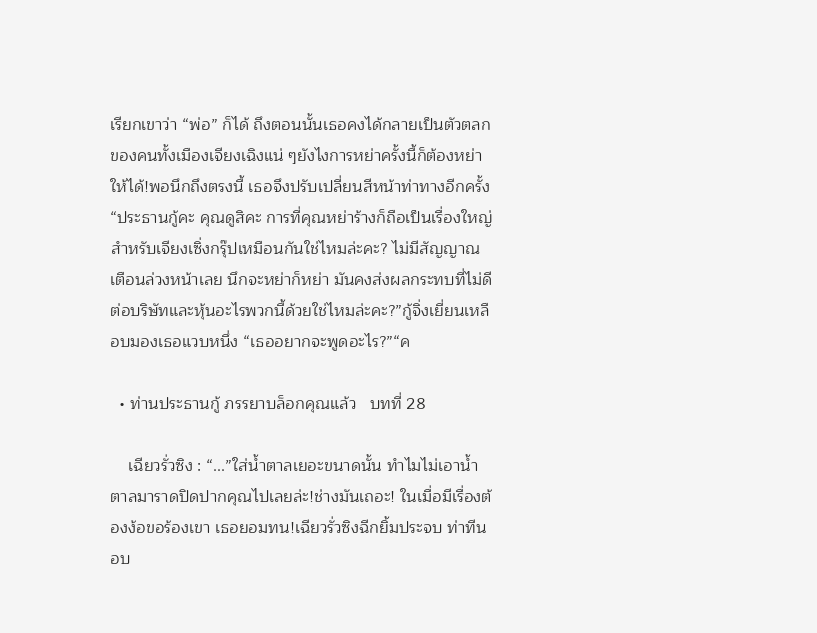เรียกเขาว่า “พ่อ” ก็ได้ ถึงตอนนั้นเธอคงได้กลายเป็นตัวตลกของคนทั้งเมืองเจียงเฉิงแน่ ๆยังไงการหย่าครั้งนี้ก็ต้องหย่าให้ได้!พอนึกถึงตรงนี้ เธอจึงปรับเปลี่ยนสีหน้าท่าทางอีกครั้ง “ประธานกู้คะ คุณดูสิคะ การที่คุณหย่าร้างก็ถือเป็นเรื่องใหญ่สำหรับเจียงเซิ่งกรุ๊ปเหมือนกันใช่ไหมล่ะคะ? ไม่มีสัญญาณเตือนล่วงหน้าเลย นึกจะหย่าก็หย่า มันคงส่งผลกระทบที่ไม่ดีต่อบริษัทและหุ้นอะไรพวกนี้ด้วยใช่ไหมล่ะคะ?”กู้จิ่งเยี่ยนเหลือบมองเธอแวบหนึ่ง “เธออยากจะพูดอะไร?”“ค

  • ท่านประธานกู้ ภรรยาบล็อกคุณแล้ว   บทที่ 28

    เฉียวรั่วซิง : “...”ใส่น้ำตาลเยอะขนาดนั้น ทำไมไม่เอาน้ำตาลมาราดปิดปากคุณไปเลยล่ะ!ช่างมันเถอะ! ในเมื่อมีเรื่องต้องง้อขอร้องเขา เธอยอมทน!เฉียวรั่วซิงฉีกยิ้มประจบ ท่าทีนอบ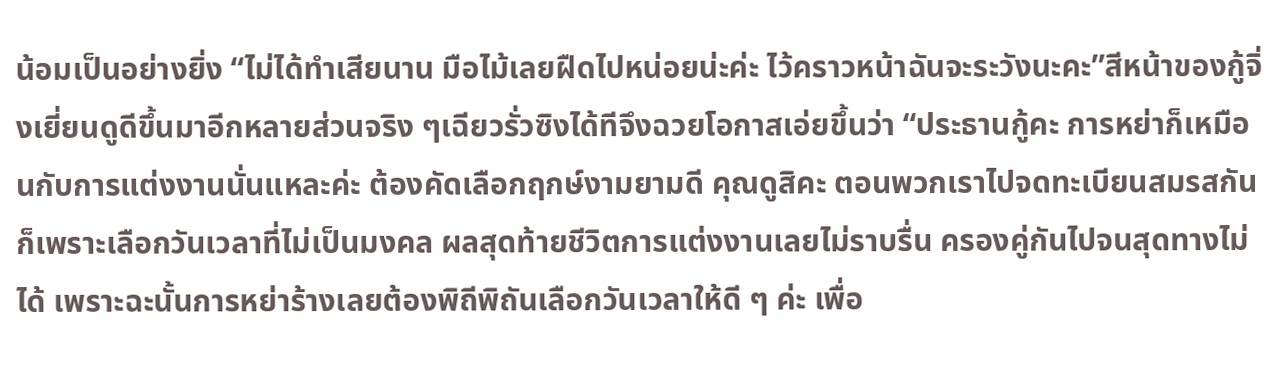น้อมเป็นอย่างยิ่ง “ไม่ได้ทำเสียนาน มือไม้เลยฝืดไปหน่อยน่ะค่ะ ไว้คราวหน้าฉันจะระวังนะคะ”สีหน้าของกู้จิ่งเยี่ยนดูดีขึ้นมาอีกหลายส่วนจริง ๆเฉียวรั่วซิงได้ทีจึงฉวยโอกาสเอ่ยขึ้นว่า “ประธานกู้คะ การหย่าก็เหมือนกับการแต่งงานนั่นแหละค่ะ ต้องคัดเลือกฤกษ์งามยามดี คุณดูสิคะ ตอนพวกเราไปจดทะเบียนสมรสกันก็เพราะเลือกวันเวลาที่ไม่เป็นมงคล ผลสุดท้ายชีวิตการแต่งงานเลยไม่ราบรื่น ครองคู่กันไปจนสุดทางไม่ได้ เพราะฉะนั้นการหย่าร้างเลยต้องพิถีพิถันเลือกวันเวลาให้ดี ๆ ค่ะ เพื่อ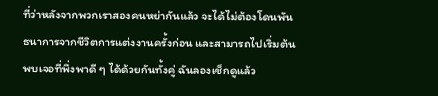ที่ว่าหลังจากพวกเราสองคนหย่ากันแล้ว จะได้ไม่ต้องโดนพันธนาการจากชีวิตการแต่งงานครั้งก่อน และสามารถไปเริ่มต้นพบเจอที่พึ่งพาดี ๆ ได้ด้วยกันทั้งคู่ ฉันลองเช็กดูแล้ว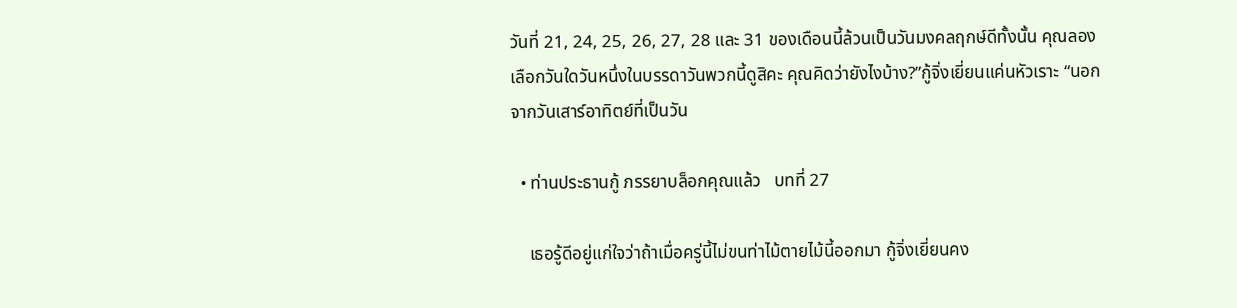วันที่ 21, 24, 25, 26, 27, 28 และ 31 ของเดือนนี้ล้วนเป็นวันมงคลฤกษ์ดีทั้งนั้น คุณลองเลือกวันใดวันหนึ่งในบรรดาวันพวกนี้ดูสิคะ คุณคิดว่ายังไงบ้าง?”กู้จิ่งเยี่ยนแค่นหัวเราะ “นอกจากวันเสาร์อาทิตย์ที่เป็นวัน

  • ท่านประธานกู้ ภรรยาบล็อกคุณแล้ว   บทที่ 27

    เธอรู้ดีอยู่แก่ใจว่าถ้าเมื่อครู่นี้ไม่ขนท่าไม้ตายไม้นี้ออกมา กู้จิ่งเยี่ยนคง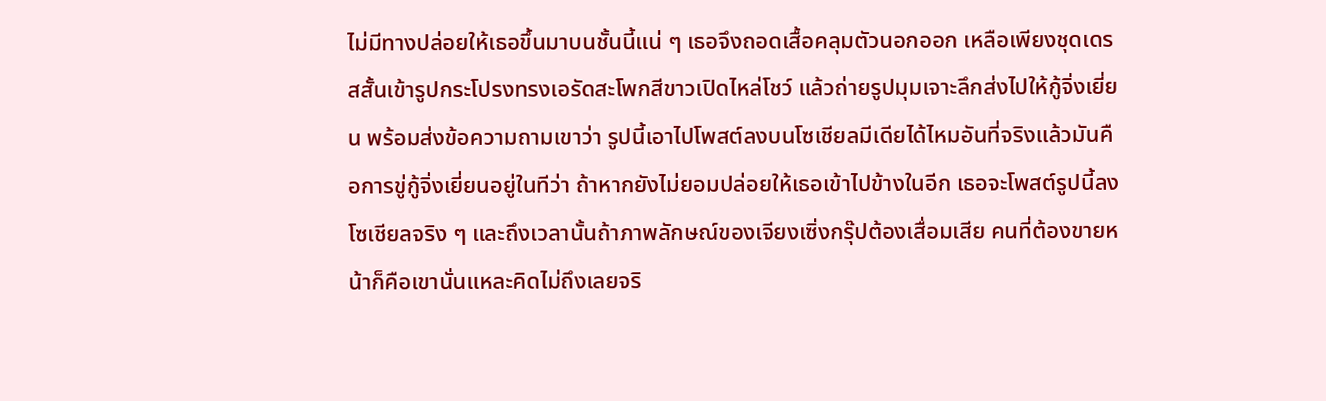ไม่มีทางปล่อยให้เธอขึ้นมาบนชั้นนี้แน่ ๆ เธอจึงถอดเสื้อคลุมตัวนอกออก เหลือเพียงชุดเดรสสั้นเข้ารูปกระโปรงทรงเอรัดสะโพกสีขาวเปิดไหล่โชว์ แล้วถ่ายรูปมุมเจาะลึกส่งไปให้กู้จิ่งเยี่ยน พร้อมส่งข้อความถามเขาว่า รูปนี้เอาไปโพสต์ลงบนโซเชียลมีเดียได้ไหมอันที่จริงแล้วมันคือการขู่กู้จิ่งเยี่ยนอยู่ในทีว่า ถ้าหากยังไม่ยอมปล่อยให้เธอเข้าไปข้างในอีก เธอจะโพสต์รูปนี้ลงโซเชียลจริง ๆ และถึงเวลานั้นถ้าภาพลักษณ์ของเจียงเซิ่งกรุ๊ปต้องเสื่อมเสีย คนที่ต้องขายหน้าก็คือเขานั่นแหละคิดไม่ถึงเลยจริ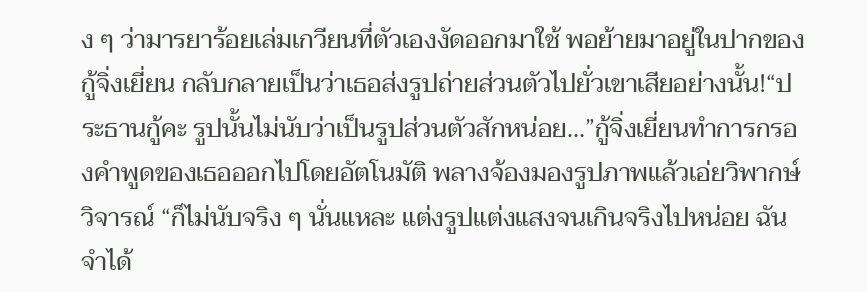ง ๆ ว่ามารยาร้อยเล่มเกวียนที่ตัวเองงัดออกมาใช้ พอย้ายมาอยู่ในปากของกู้จิ่งเยี่ยน กลับกลายเป็นว่าเธอส่งรูปถ่ายส่วนตัวไปยั่วเขาเสียอย่างนั้น!“ประธานกู้คะ รูปนั้นไม่นับว่าเป็นรูปส่วนตัวสักหน่อย...”กู้จิ่งเยี่ยนทำการกรองคำพูดของเธอออกไปโดยอัตโนมัติ พลางจ้องมองรูปภาพแล้วเอ่ยวิพากษ์วิจารณ์ “ก็ไม่นับจริง ๆ นั่นแหละ แต่งรูปแต่งแสงจนเกินจริงไปหน่อย ฉันจำได้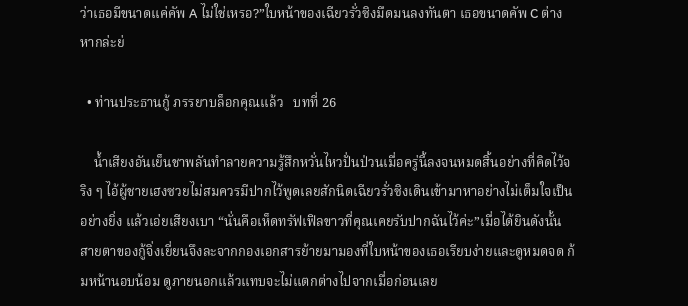ว่าเธอมีขนาดแค่คัพ A ไม่ใช่เหรอ?”ใบหน้าของเฉียวรั่วซิงมืดมนลงทันตา เธอขนาดคัพ C ต่างหากล่ะย่

  • ท่านประธานกู้ ภรรยาบล็อกคุณแล้ว   บทที่ 26

    น้ำเสียงอันเย็นชาพลันทำลายความรู้สึกหวั่นไหวปั่นป่วนเมื่อครู่นี้ลงจนหมดสิ้นอย่างที่คิดไว้จริง ๆ ไอ้ผู้ชายเฮงซวยไม่สมควรมีปากไว้พูดเลยสักนิดเฉียวรั่วซิงเดินเข้ามาหาอย่างไม่เต็มใจเป็นอย่างยิ่ง แล้วเอ่ยเสียงเบา “นั่นคือเห็ดทรัฟเฟิลขาวที่คุณเคยรับปากฉันไว้ค่ะ”เมื่อได้ยินดังนั้น สายตาของกู้จิ่งเยี่ยนจึงละจากกองเอกสารย้ายมามองที่ใบหน้าของเธอเรียบง่ายและดูหมดจด ก้มหน้านอบน้อม ดูภายนอกแล้วแทบจะไม่แตกต่างไปจากเมื่อก่อนเลย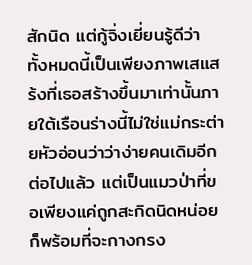สักนิด แต่กู้จิ่งเยี่ยนรู้ดีว่า ทั้งหมดนี้เป็นเพียงภาพเสแสร้งที่เธอสร้างขึ้นมาเท่านั้นภายใต้เรือนร่างนี้ไม่ใช่แม่กระต่ายหัวอ่อนว่าว่าง่ายคนเดิมอีกต่อไปแล้ว แต่เป็นแมวป่าที่ขอเพียงแค่ถูกสะกิดนิดหน่อย ก็พร้อมที่จะกางกรง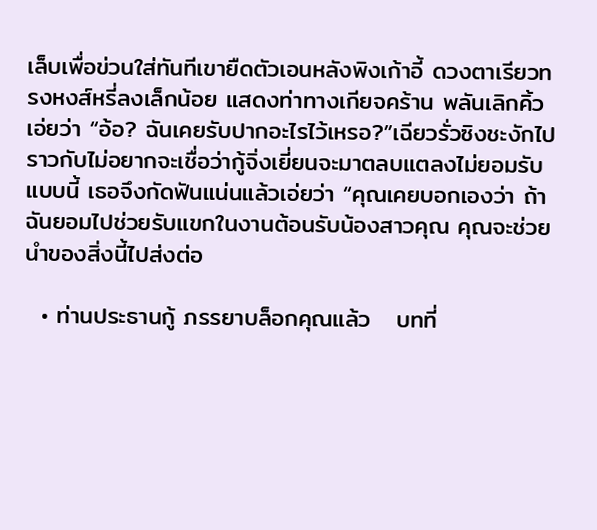เล็บเพื่อข่วนใส่ทันทีเขายืดตัวเอนหลังพิงเก้าอี้ ดวงตาเรียวทรงหงส์หรี่ลงเล็กน้อย แสดงท่าทางเกียจคร้าน พลันเลิกคิ้วเอ่ยว่า “อ้อ? ฉันเคยรับปากอะไรไว้เหรอ?”เฉียวรั่วซิงชะงักไป ราวกับไม่อยากจะเชื่อว่ากู้จิ่งเยี่ยนจะมาตลบแตลงไม่ยอมรับแบบนี้ เธอจึงกัดฟันแน่นแล้วเอ่ยว่า “คุณเคยบอกเองว่า ถ้าฉันยอมไปช่วยรับแขกในงานต้อนรับน้องสาวคุณ คุณจะช่วยนำของสิ่งนี้ไปส่งต่อ

  • ท่านประธานกู้ ภรรยาบล็อกคุณแล้ว   บทที่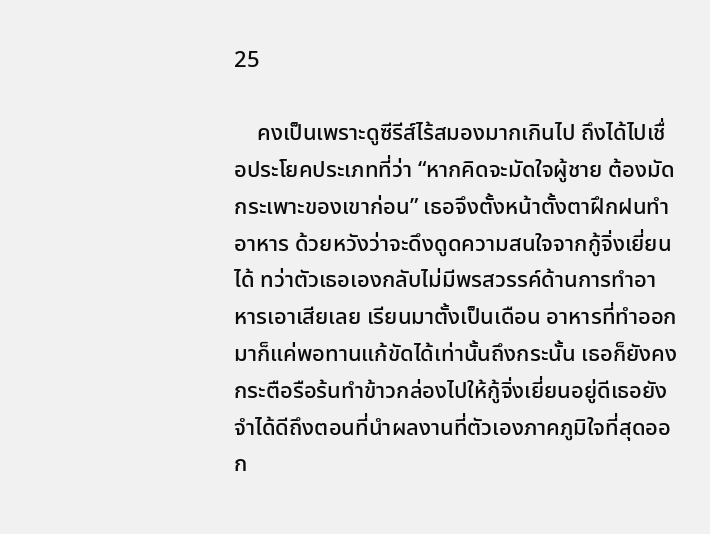25

    คงเป็นเพราะดูซีรีส์ไร้สมองมากเกินไป ถึงได้ไปเชื่อประโยคประเภทที่ว่า “หากคิดจะมัดใจผู้ชาย ต้องมัดกระเพาะของเขาก่อน” เธอจึงตั้งหน้าตั้งตาฝึกฝนทำอาหาร ด้วยหวังว่าจะดึงดูดความสนใจจากกู้จิ่งเยี่ยนได้ ทว่าตัวเธอเองกลับไม่มีพรสวรรค์ด้านการทำอาหารเอาเสียเลย เรียนมาตั้งเป็นเดือน อาหารที่ทำออกมาก็แค่พอทานแก้ขัดได้เท่านั้นถึงกระนั้น เธอก็ยังคงกระตือรือร้นทำข้าวกล่องไปให้กู้จิ่งเยี่ยนอยู่ดีเธอยังจำได้ดีถึงตอนที่นำผลงานที่ตัวเองภาคภูมิใจที่สุดออก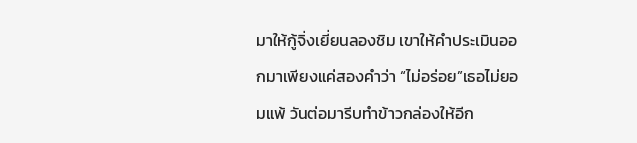มาให้กู้จิ่งเยี่ยนลองชิม เขาให้คำประเมินออกมาเพียงแค่สองคำว่า “ไม่อร่อย”เธอไม่ยอมแพ้ วันต่อมารีบทำข้าวกล่องให้อีก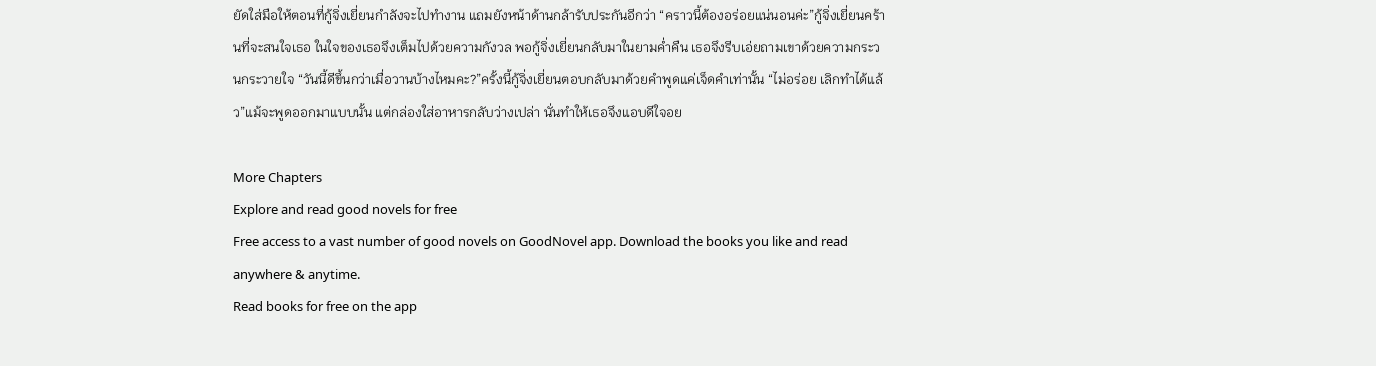ยัดใส่มือให้ตอนที่กู้จิ่งเยี่ยนกำลังจะไปทำงาน แถมยังหน้าด้านกล้ารับประกันอีกว่า “คราวนี้ต้องอร่อยแน่นอนค่ะ”กู้จิ่งเยี่ยนคร้านที่จะสนใจเธอ ในใจของเธอจึงเต็มไปด้วยความกังวล พอกู้จิ่งเยี่ยนกลับมาในยามค่ำคืน เธอจึงรีบเอ่ยถามเขาด้วยความกระวนกระวายใจ “วันนี้ดีขึ้นกว่าเมื่อวานบ้างไหมคะ?”ครั้งนี้กู้จิ่งเยี่ยนตอบกลับมาด้วยคำพูดแค่เจ็ดคำเท่านั้น “ไม่อร่อย เลิกทำได้แล้ว”แม้จะพูดออกมาแบบนั้น แต่กล่องใส่อาหารกลับว่างเปล่า นั่นทำให้เธอจึงแอบดีใจอย

More Chapters
Explore and read good novels for free
Free access to a vast number of good novels on GoodNovel app. Download the books you like and read anywhere & anytime.
Read books for free on the app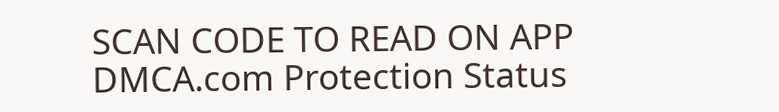SCAN CODE TO READ ON APP
DMCA.com Protection Status